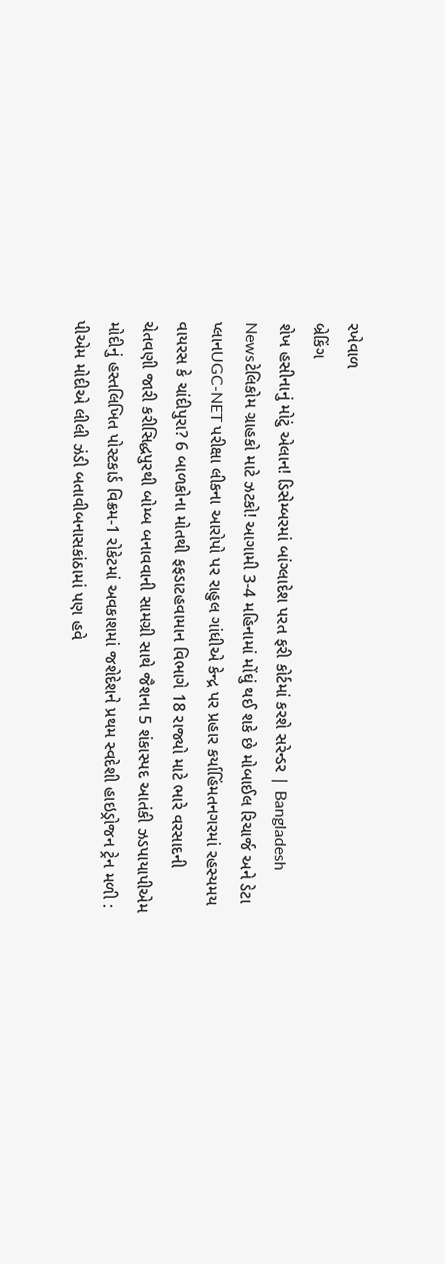રખેવાળ
બ્રેકિંગ
શેખ હસીનાનું મોટું એલાન! ડિસેમ્બરમાં બાંગ્લાદેશ પરત ફરી કોર્ટમાં કરશે સરેન્ડર | Bangladesh Newsટેલિકોમ ગ્રાહકો માટે ઝટકો! આગામી 3-4 મહિનામાં મોંઘું થઈ શકે છે મોબાઈલ રિચાર્જ અને ડેટા પ્લાનUGC-NET પરીક્ષા લીકના આરોપો પર રાહુલ ગાંધીએ કેન્દ્ર પર પ્રહાર કર્યાહિંમતનગરમાં રહસ્યમય વાયરસ કે ચાંદીપુરા? 6 બાળકોના મોતથી ફફડાટહવામાન વિભાગે 18 રાજ્યો માટે ભારે વરસાદની ચેતવણી જારી કરીસિદ્ધપુરથી બોમ્બ બનાવવાની સામગ્રી સાથે જૈશના 5 શંકાસ્પદ આતંકી ઝડપાયાપીએમ મોદીનું હસ્તલિખિત પોસ્ટકાર્ડ વિક્રમ-1 રોકેટમાં અવકાશમાં જશેદેશને પ્રથમ સ્વદેશી હાઇડ્રોજન ટ્રેન મળી : પીએમ મોદીએ લીલી ઝંડી બતાવીબનાસકાંઠામાં પણ હવે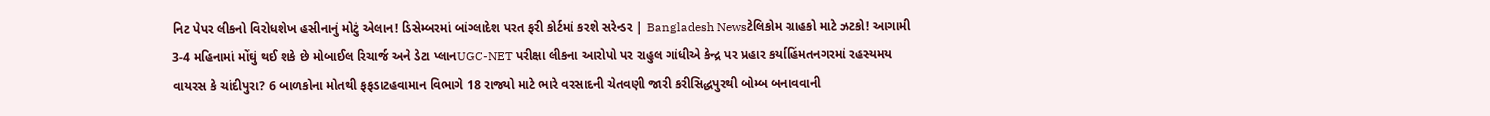નિટ પેપર લીકનો વિરોધશેખ હસીનાનું મોટું એલાન! ડિસેમ્બરમાં બાંગ્લાદેશ પરત ફરી કોર્ટમાં કરશે સરેન્ડર | Bangladesh Newsટેલિકોમ ગ્રાહકો માટે ઝટકો! આગામી 3-4 મહિનામાં મોંઘું થઈ શકે છે મોબાઈલ રિચાર્જ અને ડેટા પ્લાનUGC-NET પરીક્ષા લીકના આરોપો પર રાહુલ ગાંધીએ કેન્દ્ર પર પ્રહાર કર્યાહિંમતનગરમાં રહસ્યમય વાયરસ કે ચાંદીપુરા? 6 બાળકોના મોતથી ફફડાટહવામાન વિભાગે 18 રાજ્યો માટે ભારે વરસાદની ચેતવણી જારી કરીસિદ્ધપુરથી બોમ્બ બનાવવાની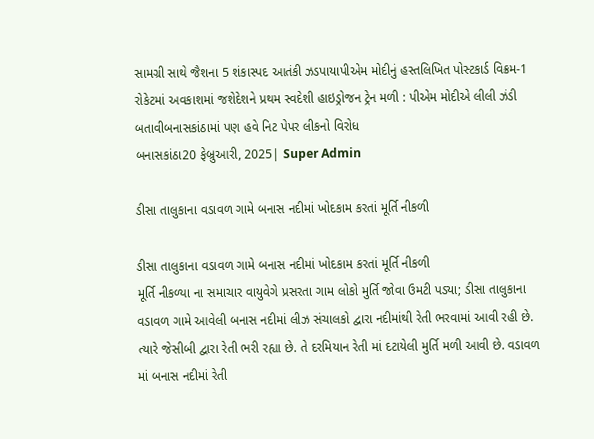સામગ્રી સાથે જૈશના 5 શંકાસ્પદ આતંકી ઝડપાયાપીએમ મોદીનું હસ્તલિખિત પોસ્ટકાર્ડ વિક્રમ-1 રોકેટમાં અવકાશમાં જશેદેશને પ્રથમ સ્વદેશી હાઇડ્રોજન ટ્રેન મળી : પીએમ મોદીએ લીલી ઝંડી બતાવીબનાસકાંઠામાં પણ હવે નિટ પેપર લીકનો વિરોધ
બનાસકાંઠા20 ફેબ્રુઆરી, 2025| Super Admin

ડીસા તાલુકાના વડાવળ ગામે બનાસ નદીમાં ખોદકામ કરતાં મૂર્તિ નીકળી

ડીસા તાલુકાના વડાવળ ગામે બનાસ નદીમાં ખોદકામ કરતાં મૂર્તિ નીકળી
મૂર્તિ નીકળ્યા ના સમાચાર વાયુવેગે પ્રસરતા ગામ લોકો મુર્તિ જોવા ઉમટી પડ્યા; ડીસા તાલુકાના વડાવળ ગામે આવેલી બનાસ નદીમાં લીઝ સંચાલકો દ્વારા નદીમાંથી રેતી ભરવામાં આવી રહી છે. ત્યારે જેસીબી દ્વારા રેતી ભરી રહ્યા છે. તે દરમિયાન રેતી માં દટાયેલી મુર્તિ મળી આવી છે. વડાવળ માં બનાસ નદીમાં રેતી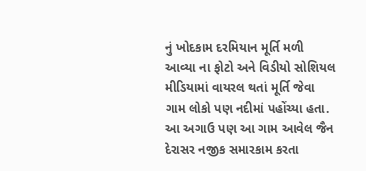નું ખોદકામ દરમિયાન મૂર્તિ મળી આવ્યા ના ફોટો અને વિડીયો સોશિયલ મીડિયામાં વાયરલ થતાં મૂર્તિ જેવા ગામ લોકો પણ નદીમાં પહોંચ્યા હતા. આ અગાઉ પણ આ ગામ આવેલ જૈન દેરાસર નજીક સમારકામ કરતા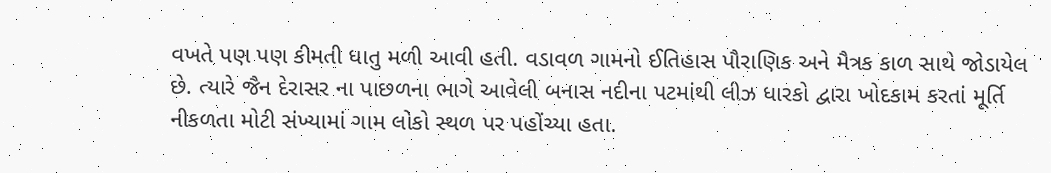વખતે પણ પણ કીમતી ધાતુ મળી આવી હતી. વડાવળ ગામનો ઈતિહાસ પૌરાણિક અને મૈત્રક કાળ સાથે જોડાયેલ છે. ત્યારે જૈન દેરાસર ના પાછળના ભાગે આવેલી બનાસ નદીના પટમાંથી લીઝ ધારકો દ્વારા ખોદકામ કરતાં મૂર્તિ નીકળતા મોટી સંખ્યામાં ગામ લોકો સ્થળ પર પહોંચ્યા હતા.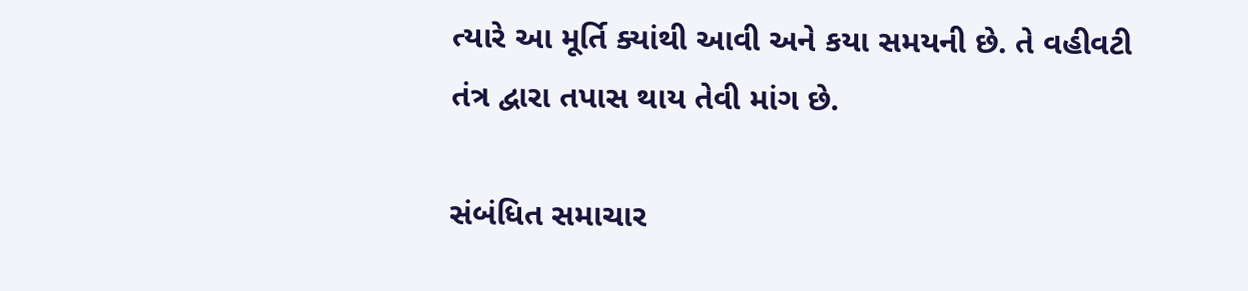ત્યારે આ મૂર્તિ ક્યાંથી આવી અને કયા સમયની છે. તે વહીવટી તંત્ર દ્વારા તપાસ થાય તેવી માંગ છે.

સંબંધિત સમાચાર